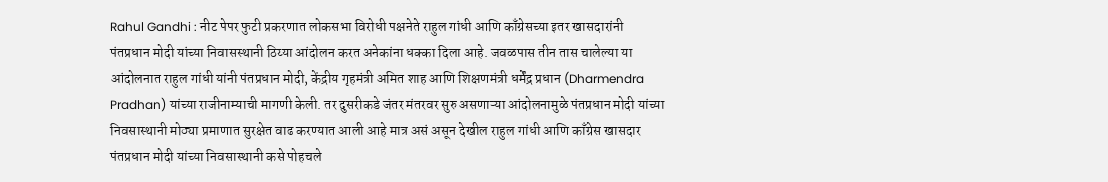Rahul Gandhi : नीट पेपर फुटी प्रकरणात लोकसभा विरोधी पक्षनेते राहुल गांधी आणि काँग्रेसच्या इतर खासदारांनी पंतप्रधान मोदी यांच्या निवासस्थानी ठिय्या आंदोलन करत अनेकांना धक्का दिला आहे. जवळपास तीन तास चालेल्या या आंदोलनात राहुल गांधी यांनी पंतप्रधान मोदी, केंद्रीय गृहमंत्री अमित शाह आणि शिक्षणमंत्री धर्मेंद्र प्रधान (Dharmendra Pradhan) यांच्या राजीनाम्याची मागणी केली. तर दुसरीकडे जंतर मंतरवर सुरु असणाऱ्या आंदोलनामुळे पंतप्रधान मोदी यांच्या निवसास्थानी मोठ्या प्रमाणात सुरक्षेत वाढ करण्यात आली आहे मात्र असं असून देखील राहुल गांधी आणि काँग्रेस खासदार पंतप्रधान मोदी यांच्या निवसास्थानी कसे पोहचले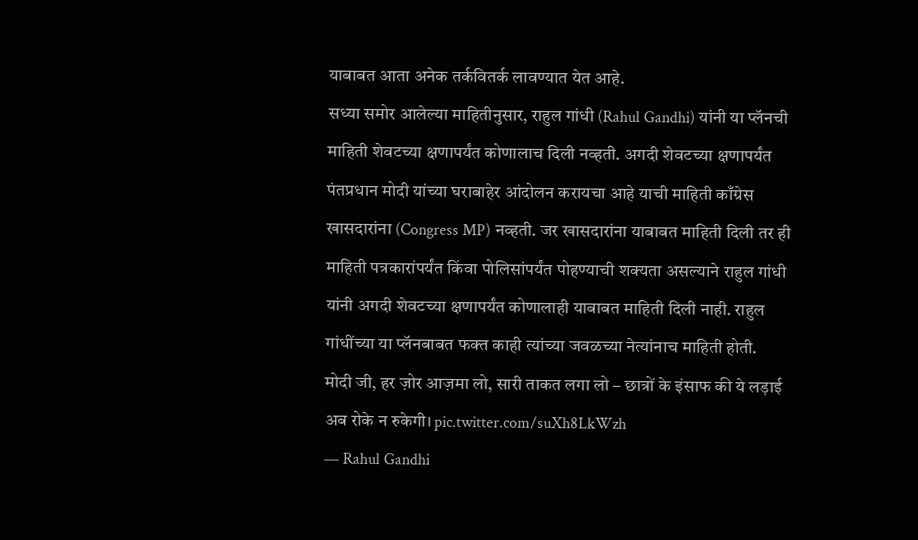याबाबत आता अनेक तर्कवितर्क लावण्यात येत आहे.
सध्या समोर आलेल्या माहितीनुसार, राहुल गांधी (Rahul Gandhi) यांनी या प्लॅनची माहिती शेवटच्या क्षणापर्यंत कोणालाच दिली नव्हती. अगदी शेवटच्या क्षणापर्यंत पंतप्रधान मोदी यांच्या घराबाहेर आंदोलन करायचा आहे याची माहिती काँग्रेस खासदारांना (Congress MP) नव्हती. जर खासदारांना याबाबत माहिती दिली तर ही माहिती पत्रकारांपर्यंत किंवा पोलिसांपर्यंत पोहण्याची शक्यता असल्याने राहुल गांधी यांनी अगदी शेवटच्या क्षणापर्यंत कोणालाही याबाबत माहिती दिली नाही. राहुल गांधींच्या या प्लॅनबाबत फक्त काही त्यांच्या जवळच्या नेत्यांनाच माहिती होती.
मोदी जी, हर ज़ोर आज़मा लो, सारी ताकत लगा लो – छात्रों के इंसाफ की ये लड़ाई अब रोके न रुकेगी। pic.twitter.com/suXh8LkWzh
— Rahul Gandhi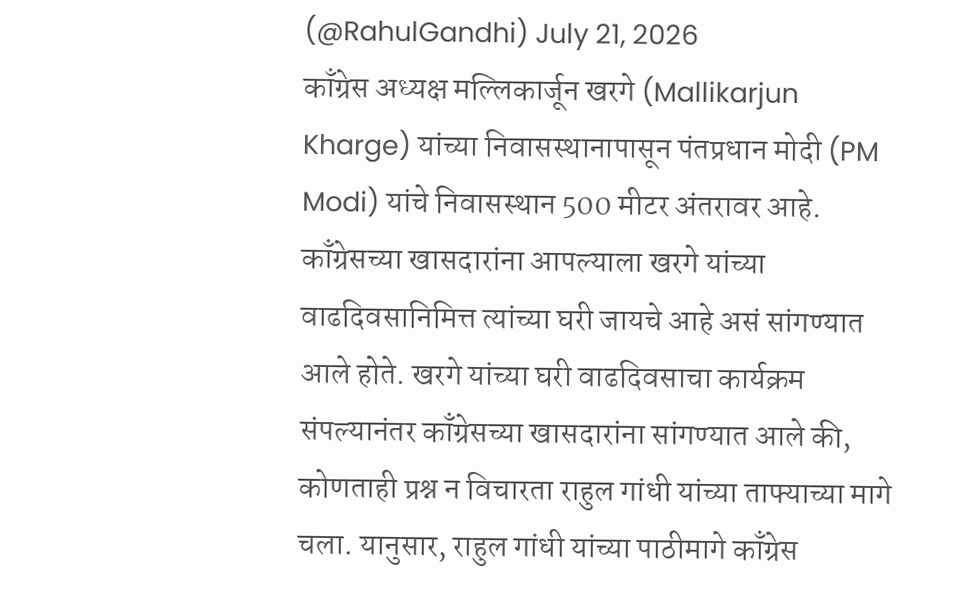(@RahulGandhi) July 21, 2026
काँग्रेस अध्यक्ष मल्लिकार्जून खरगे (Mallikarjun Kharge) यांच्या निवासस्थानापासून पंतप्रधान मोदी (PM Modi) यांचे निवासस्थान 500 मीटर अंतरावर आहे. काँग्रेसच्या खासदारांना आपल्याला खरगे यांच्या वाढदिवसानिमित्त त्यांच्या घरी जायचे आहे असं सांगण्यात आले होते. खरगे यांच्या घरी वाढदिवसाचा कार्यक्रम संपल्यानंतर काँग्रेसच्या खासदारांना सांगण्यात आले की, कोणताही प्रश्न न विचारता राहुल गांधी यांच्या ताफ्याच्या मागे चला. यानुसार, राहुल गांधी यांच्या पाठीमागे काँग्रेस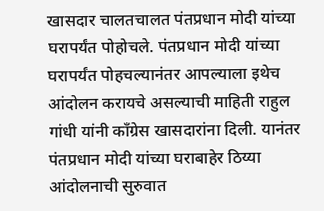खासदार चालतचालत पंतप्रधान मोदी यांच्या घरापर्यंत पोहोचले. पंतप्रधान मोदी यांच्या घरापर्यंत पोहचल्यानंतर आपल्याला इथेच आंदोलन करायचे असल्याची माहिती राहुल गांधी यांनी काँग्रेस खासदारांना दिली. यानंतर पंतप्रधान मोदी यांच्या घराबाहेर ठिय्या आंदोलनाची सुरुवात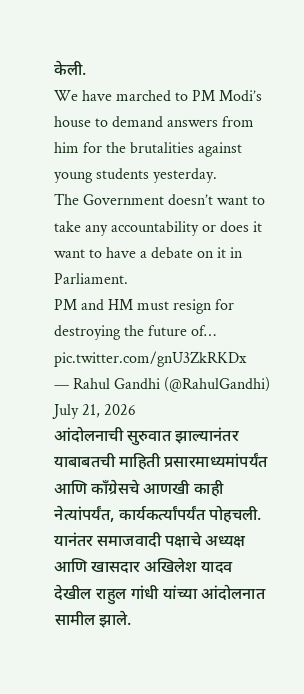केली.
We have marched to PM Modi’s house to demand answers from him for the brutalities against young students yesterday.
The Government doesn’t want to take any accountability or does it want to have a debate on it in Parliament.
PM and HM must resign for destroying the future of… pic.twitter.com/gnU3ZkRKDx
— Rahul Gandhi (@RahulGandhi) July 21, 2026
आंदोलनाची सुरुवात झाल्यानंतर याबाबतची माहिती प्रसारमाध्यमांपर्यंत आणि काँग्रेसचे आणखी काही नेत्यांपर्यंत, कार्यकर्त्यांपर्यंत पोहचली. यानंतर समाजवादी पक्षाचे अध्यक्ष आणि खासदार अखिलेश यादव देखील राहुल गांधी यांच्या आंदोलनात सामील झाले.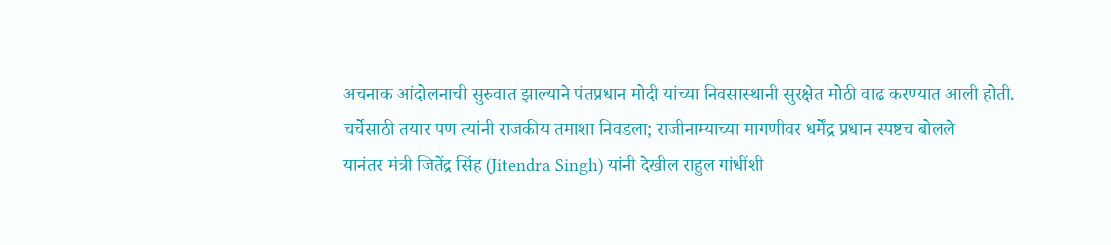अचनाक आंदोलनाची सुरुवात झाल्याने पंतप्रधान मोदी यांच्या निवसास्थानी सुरक्षेत मोठी वाढ करण्यात आली होती.
चर्चेसाठी तयार पण त्यांनी राजकीय तमाशा निवडला; राजीनाम्याच्या मागणीवर धर्मेंद्र प्रधान स्पष्टच बोलले
यानंतर मंत्री जितेंद्र सिंह (Jitendra Singh) यांनी देखील राहुल गांधींशी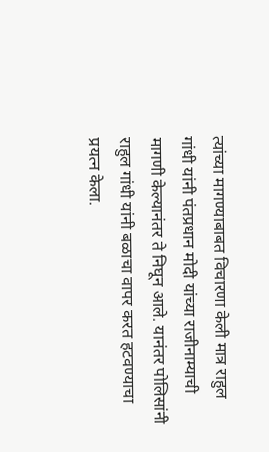त्यांच्या मागण्याबाबत विचारणा केली मात्र राहुल गांधी यांनी पंतप्रधान मोदी यांच्या राजीनाम्याची मागणी केल्यानंतर ते निघून आले. यानंतर पोलिसांनी राहुल गांधी यांनी बळाचा वापर करत हटवण्याचा प्रयत्न केला.